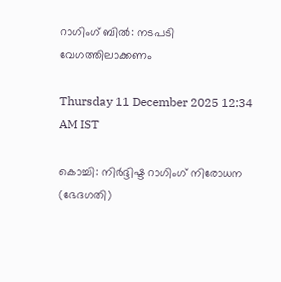റാഗിംഗ് ബിൽ: നടപടി വേഗത്തിലാക്കണം

Thursday 11 December 2025 12:34 AM IST

കൊച്ചി: നിർദ്ദിഷ്ട റാഗിംഗ് നിരോധന (ഭേദഗതി)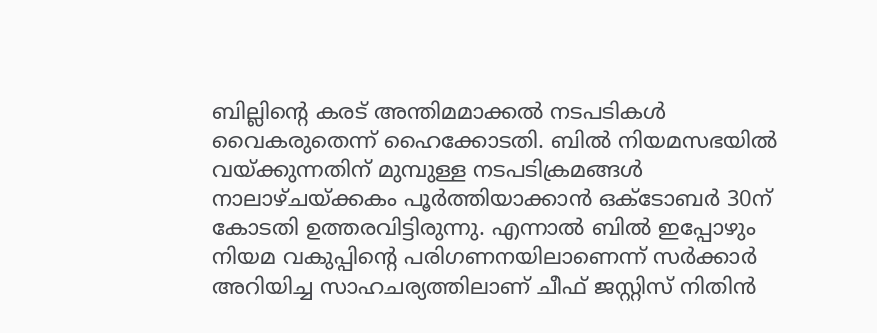ബില്ലിന്റെ കരട് അന്തിമമാക്കൽ നടപടികൾ വൈകരുതെന്ന് ഹൈക്കോടതി. ബിൽ നിയമസഭയിൽ വയ്‌ക്കുന്നതിന് മുമ്പുള്ള നടപടിക്രമങ്ങൾ നാലാഴ്ചയ്‌ക്കകം പൂർത്തിയാക്കാൻ ഒക്ടോബർ 30ന് കോടതി ഉത്തരവിട്ടിരുന്നു. എന്നാൽ ബിൽ ഇപ്പോഴും നിയമ വകുപ്പിന്റെ പരിഗണനയിലാണെന്ന് സർക്കാർ അറിയിച്ച സാഹചര്യത്തിലാണ് ചീഫ് ജസ്റ്റിസ് നിതിൻ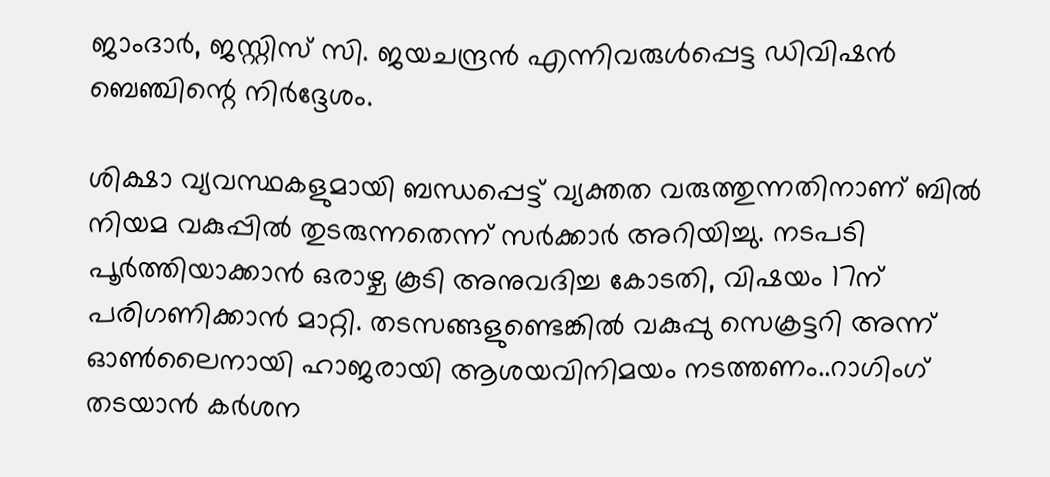ജാംദാർ, ജസ്റ്റിസ് സി. ജയചന്ദ്രൻ എന്നിവരുൾപ്പെട്ട ഡിവിഷൻ ബെഞ്ചിന്റെ നിർദ്ദേശം.

ശിക്ഷാ വ്യവസ്ഥകളുമായി ബന്ധപ്പെട്ട് വ്യക്തത വരുത്തുന്നതിനാണ് ബിൽ നിയമ വകുപ്പിൽ തുടരുന്നതെന്ന് സർക്കാർ അറിയിച്ചു. നടപടി പൂർത്തിയാക്കാൻ ഒരാഴ്ച കൂടി അനുവദിച്ച കോടതി, വിഷയം 17ന് പരിഗണിക്കാൻ മാറ്റി. തടസങ്ങളുണ്ടെങ്കിൽ വകുപ്പു സെക്രട്ടറി അന്ന് ഓൺലൈനായി ഹാജരായി ആശയവിനിമയം നടത്തണം..റാഗിംഗ് തടയാൻ കർശന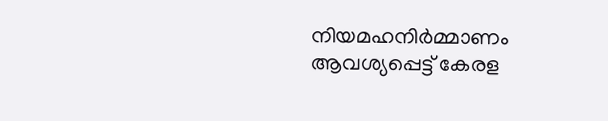നിയമഹനിർമ്മാണം ആവശ്യപ്പെട്ട് കേരള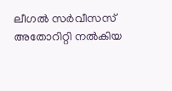ലീഗൽ സർവീസസ് അതോറിറ്റി നൽകിയ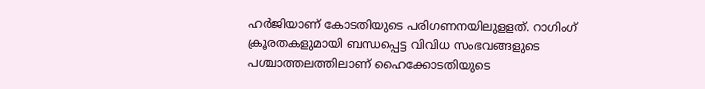ഹർജിയാണ് കോടതിയുടെ പരിഗണനയിലുളളത്. റാഗിംഗ് ക്രൂരതകളുമായി ബന്ധപ്പെട്ട വിവിധ സംഭവങ്ങളുടെ പശ്ചാത്തലത്തിലാണ് ഹൈക്കോടതിയുടെ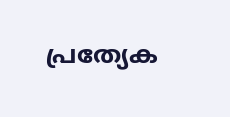പ്രത്യേക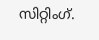സിറ്റിംഗ്.